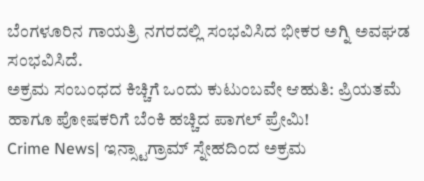ಬೆಂಗಳೂರಿನ ಗಾಯತ್ರಿ ನಗರದಲ್ಲಿ ಸಂಭವಿಸಿದ ಭೀಕರ ಅಗ್ನಿ ಅವಘಡ ಸಂಭವಿಸಿದೆ.
ಅಕ್ರಮ ಸಂಬಂಧದ ಕಿಚ್ಚಿಗೆ ಒಂದು ಕುಟುಂಬವೇ ಆಹುತಿ: ಪ್ರಿಯತಮೆ ಹಾಗೂ ಪೋಷಕರಿಗೆ ಬೆಂಕಿ ಹಚ್ಚಿದ ಪಾಗಲ್ ಪ್ರೇಮಿ!
Crime News| ಇನ್ಸ್ಟಾಗ್ರಾಮ್ ಸ್ನೇಹದಿಂದ ಅಕ್ರಮ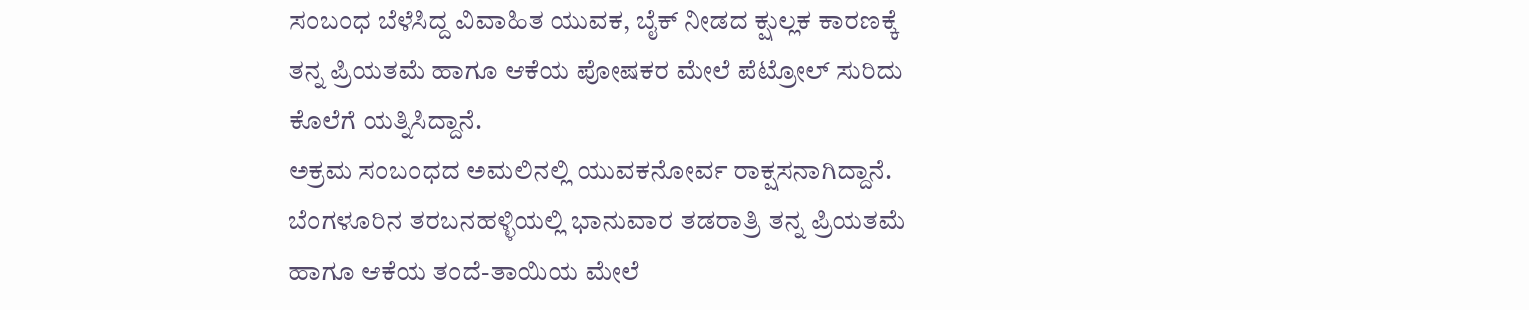ಸಂಬಂಧ ಬೆಳೆಸಿದ್ದ ವಿವಾಹಿತ ಯುವಕ, ಬೈಕ್ ನೀಡದ ಕ್ಷುಲ್ಲಕ ಕಾರಣಕ್ಕೆ ತನ್ನ ಪ್ರಿಯತಮೆ ಹಾಗೂ ಆಕೆಯ ಪೋಷಕರ ಮೇಲೆ ಪೆಟ್ರೋಲ್ ಸುರಿದು ಕೊಲೆಗೆ ಯತ್ನಿಸಿದ್ದಾನೆ.
ಅಕ್ರಮ ಸಂಬಂಧದ ಅಮಲಿನಲ್ಲಿ ಯುವಕನೋರ್ವ ರಾಕ್ಷಸನಾಗಿದ್ದಾನೆ. ಬೆಂಗಳೂರಿನ ತರಬನಹಳ್ಳಿಯಲ್ಲಿ ಭಾನುವಾರ ತಡರಾತ್ರಿ ತನ್ನ ಪ್ರಿಯತಮೆ ಹಾಗೂ ಆಕೆಯ ತಂದೆ-ತಾಯಿಯ ಮೇಲೆ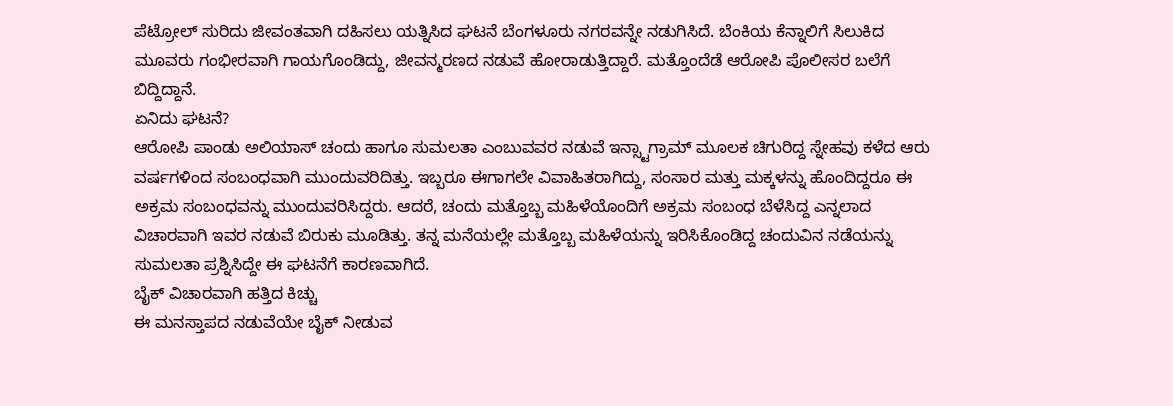ಪೆಟ್ರೋಲ್ ಸುರಿದು ಜೀವಂತವಾಗಿ ದಹಿಸಲು ಯತ್ನಿಸಿದ ಘಟನೆ ಬೆಂಗಳೂರು ನಗರವನ್ನೇ ನಡುಗಿಸಿದೆ. ಬೆಂಕಿಯ ಕೆನ್ನಾಲಿಗೆ ಸಿಲುಕಿದ ಮೂವರು ಗಂಭೀರವಾಗಿ ಗಾಯಗೊಂಡಿದ್ದು, ಜೀವನ್ಮರಣದ ನಡುವೆ ಹೋರಾಡುತ್ತಿದ್ದಾರೆ. ಮತ್ತೊಂದೆಡೆ ಆರೋಪಿ ಪೊಲೀಸರ ಬಲೆಗೆ ಬಿದ್ದಿದ್ದಾನೆ.
ಏನಿದು ಘಟನೆ?
ಆರೋಪಿ ಪಾಂಡು ಅಲಿಯಾಸ್ ಚಂದು ಹಾಗೂ ಸುಮಲತಾ ಎಂಬುವವರ ನಡುವೆ ಇನ್ಸ್ಟಾಗ್ರಾಮ್ ಮೂಲಕ ಚಿಗುರಿದ್ದ ಸ್ನೇಹವು ಕಳೆದ ಆರು ವರ್ಷಗಳಿಂದ ಸಂಬಂಧವಾಗಿ ಮುಂದುವರಿದಿತ್ತು. ಇಬ್ಬರೂ ಈಗಾಗಲೇ ವಿವಾಹಿತರಾಗಿದ್ದು, ಸಂಸಾರ ಮತ್ತು ಮಕ್ಕಳನ್ನು ಹೊಂದಿದ್ದರೂ ಈ ಅಕ್ರಮ ಸಂಬಂಧವನ್ನು ಮುಂದುವರಿಸಿದ್ದರು. ಆದರೆ, ಚಂದು ಮತ್ತೊಬ್ಬ ಮಹಿಳೆಯೊಂದಿಗೆ ಅಕ್ರಮ ಸಂಬಂಧ ಬೆಳೆಸಿದ್ದ ಎನ್ನಲಾದ ವಿಚಾರವಾಗಿ ಇವರ ನಡುವೆ ಬಿರುಕು ಮೂಡಿತ್ತು. ತನ್ನ ಮನೆಯಲ್ಲೇ ಮತ್ತೊಬ್ಬ ಮಹಿಳೆಯನ್ನು ಇರಿಸಿಕೊಂಡಿದ್ದ ಚಂದುವಿನ ನಡೆಯನ್ನು ಸುಮಲತಾ ಪ್ರಶ್ನಿಸಿದ್ದೇ ಈ ಘಟನೆಗೆ ಕಾರಣವಾಗಿದೆ.
ಬೈಕ್ ವಿಚಾರವಾಗಿ ಹತ್ತಿದ ಕಿಚ್ಚು
ಈ ಮನಸ್ತಾಪದ ನಡುವೆಯೇ ಬೈಕ್ ನೀಡುವ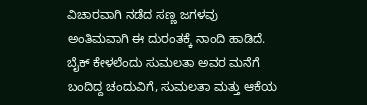ವಿಚಾರವಾಗಿ ನಡೆದ ಸಣ್ಣ ಜಗಳವು ಅಂತಿಮವಾಗಿ ಈ ದುರಂತಕ್ಕೆ ನಾಂದಿ ಹಾಡಿದೆ. ಬೈಕ್ ಕೇಳಲೆಂದು ಸುಮಲತಾ ಅವರ ಮನೆಗೆ ಬಂದಿದ್ದ ಚಂದುವಿಗೆ, ಸುಮಲತಾ ಮತ್ತು ಆಕೆಯ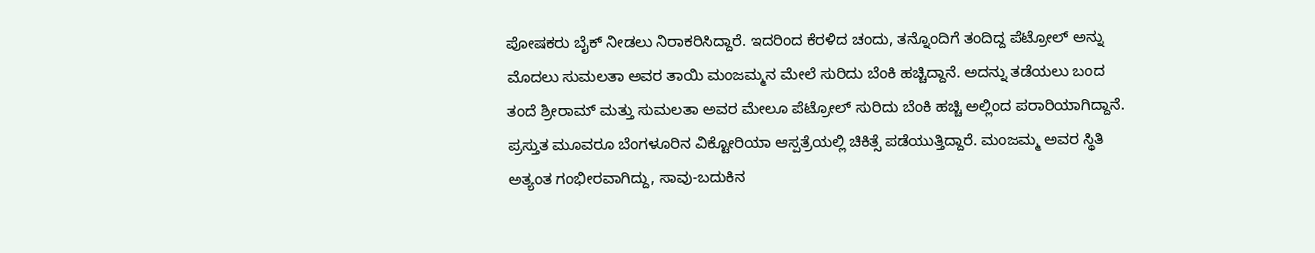ಪೋಷಕರು ಬೈಕ್ ನೀಡಲು ನಿರಾಕರಿಸಿದ್ದಾರೆ. ಇದರಿಂದ ಕೆರಳಿದ ಚಂದು, ತನ್ನೊಂದಿಗೆ ತಂದಿದ್ದ ಪೆಟ್ರೋಲ್ ಅನ್ನು ಮೊದಲು ಸುಮಲತಾ ಅವರ ತಾಯಿ ಮಂಜಮ್ಮನ ಮೇಲೆ ಸುರಿದು ಬೆಂಕಿ ಹಚ್ಚಿದ್ದಾನೆ. ಅದನ್ನು ತಡೆಯಲು ಬಂದ ತಂದೆ ಶ್ರೀರಾಮ್ ಮತ್ತು ಸುಮಲತಾ ಅವರ ಮೇಲೂ ಪೆಟ್ರೋಲ್ ಸುರಿದು ಬೆಂಕಿ ಹಚ್ಚಿ ಅಲ್ಲಿಂದ ಪರಾರಿಯಾಗಿದ್ದಾನೆ.
ಪ್ರಸ್ತುತ ಮೂವರೂ ಬೆಂಗಳೂರಿನ ವಿಕ್ಟೋರಿಯಾ ಆಸ್ಪತ್ರೆಯಲ್ಲಿ ಚಿಕಿತ್ಸೆ ಪಡೆಯುತ್ತಿದ್ದಾರೆ. ಮಂಜಮ್ಮ ಅವರ ಸ್ಥಿತಿ ಅತ್ಯಂತ ಗಂಭೀರವಾಗಿದ್ದು, ಸಾವು-ಬದುಕಿನ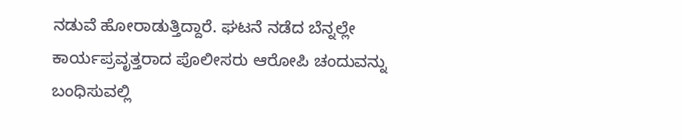ನಡುವೆ ಹೋರಾಡುತ್ತಿದ್ದಾರೆ. ಘಟನೆ ನಡೆದ ಬೆನ್ನಲ್ಲೇ ಕಾರ್ಯಪ್ರವೃತ್ತರಾದ ಪೊಲೀಸರು ಆರೋಪಿ ಚಂದುವನ್ನು ಬಂಧಿಸುವಲ್ಲಿ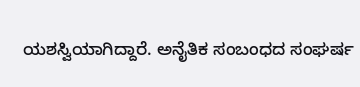ಯಶಸ್ವಿಯಾಗಿದ್ದಾರೆ. ಅನೈತಿಕ ಸಂಬಂಧದ ಸಂಘರ್ಷ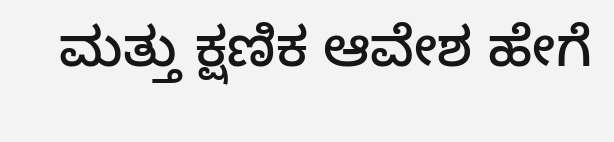ಮತ್ತು ಕ್ಷಣಿಕ ಆವೇಶ ಹೇಗೆ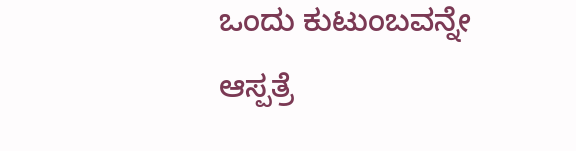ಒಂದು ಕುಟುಂಬವನ್ನೇ ಆಸ್ಪತ್ರೆ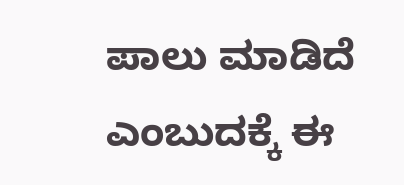ಪಾಲು ಮಾಡಿದೆ ಎಂಬುದಕ್ಕೆ ಈ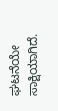ಘಟನೆಯೇ ಸಾಕ್ಷಿಯಾಗಿದೆ.